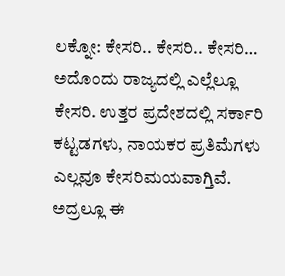ಲಕ್ನೋ: ಕೇಸರಿ.. ಕೇಸರಿ.. ಕೇಸರಿ… ಅದೊಂದು ರಾಜ್ಯದಲ್ಲಿ ಎಲ್ಲೆಲ್ಲೂ ಕೇಸರಿ. ಉತ್ತರ ಪ್ರದೇಶದಲ್ಲಿ ಸರ್ಕಾರಿ ಕಟ್ಟಡಗಳು, ನಾಯಕರ ಪ್ರತಿಮೆಗಳು ಎಲ್ಲವೂ ಕೇಸರಿಮಯವಾಗ್ತಿವೆ. ಅದ್ರಲ್ಲೂ ಈ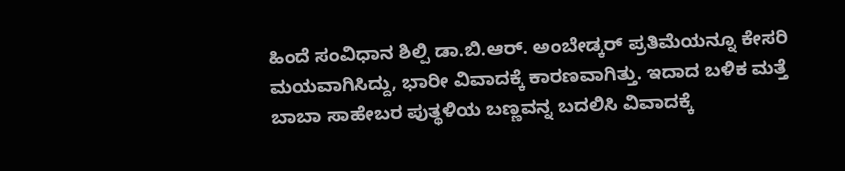ಹಿಂದೆ ಸಂವಿಧಾನ ಶಿಲ್ಪಿ ಡಾ.ಬಿ.ಆರ್. ಅಂಬೇಡ್ಕರ್ ಪ್ರತಿಮೆಯನ್ನೂ ಕೇಸರಿ ಮಯವಾಗಿಸಿದ್ದು, ಭಾರೀ ವಿವಾದಕ್ಕೆ ಕಾರಣವಾಗಿತ್ತು. ಇದಾದ ಬಳಿಕ ಮತ್ತೆ ಬಾಬಾ ಸಾಹೇಬರ ಪುತ್ಥಳಿಯ ಬಣ್ಣವನ್ನ ಬದಲಿಸಿ ವಿವಾದಕ್ಕೆ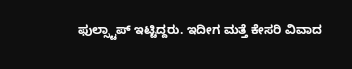ಫುಲ್ಸ್ಟಾಪ್ ಇಟ್ಟಿದ್ದರು. ಇದೀಗ ಮತ್ತೆ ಕೇಸರಿ ವಿವಾದ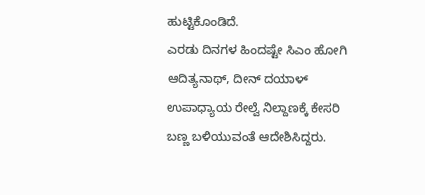ಹುಟ್ಟಿಕೊಂಡಿದೆ.
ಎರಡು ದಿನಗಳ ಹಿಂದಷ್ಟೇ ಸಿಎಂ ಹೋಗಿ ಆದಿತ್ಯನಾಥ್, ದೀನ್ ದಯಾಳ್ ಉಪಾಧ್ಯಾಯ ರೇಲ್ವೆ ನಿಲ್ದಾಣಕ್ಕೆ ಕೇಸರಿ ಬಣ್ಣ ಬಳಿಯುವಂತೆ ಆದೇಶಿಸಿದ್ದರು.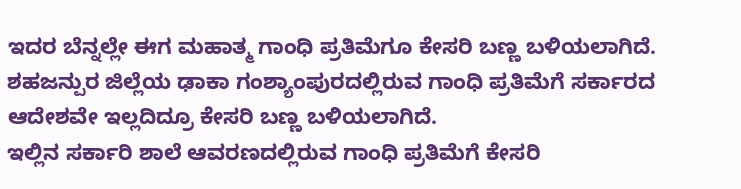ಇದರ ಬೆನ್ನಲ್ಲೇ ಈಗ ಮಹಾತ್ಮ ಗಾಂಧಿ ಪ್ರತಿಮೆಗೂ ಕೇಸರಿ ಬಣ್ಣ ಬಳಿಯಲಾಗಿದೆ. ಶಹಜನ್ಪುರ ಜಿಲ್ಲೆಯ ಢಾಕಾ ಗಂಶ್ಯಾಂಪುರದಲ್ಲಿರುವ ಗಾಂಧಿ ಪ್ರತಿಮೆಗೆ ಸರ್ಕಾರದ ಆದೇಶವೇ ಇಲ್ಲದಿದ್ರೂ ಕೇಸರಿ ಬಣ್ಣ ಬಳಿಯಲಾಗಿದೆ.
ಇಲ್ಲಿನ ಸರ್ಕಾರಿ ಶಾಲೆ ಆವರಣದಲ್ಲಿರುವ ಗಾಂಧಿ ಪ್ರತಿಮೆಗೆ ಕೇಸರಿ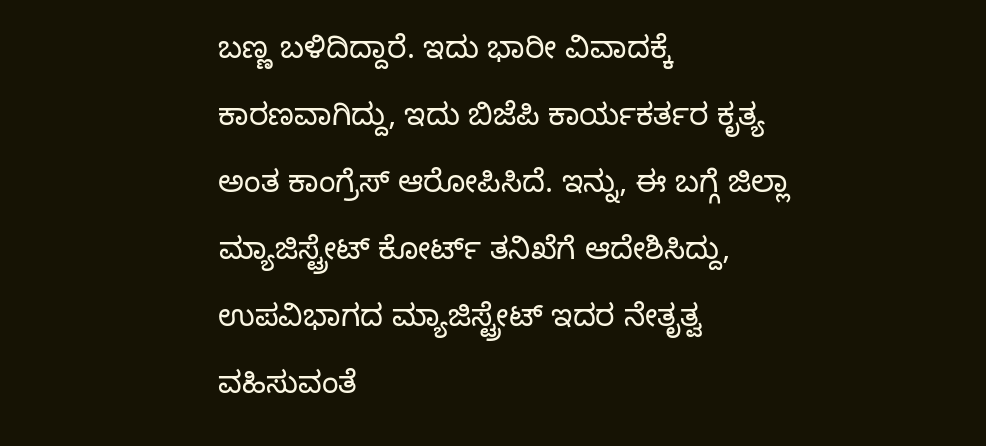ಬಣ್ಣ ಬಳಿದಿದ್ದಾರೆ. ಇದು ಭಾರೀ ವಿವಾದಕ್ಕೆ ಕಾರಣವಾಗಿದ್ದು, ಇದು ಬಿಜೆಪಿ ಕಾರ್ಯಕರ್ತರ ಕೃತ್ಯ ಅಂತ ಕಾಂಗ್ರೆಸ್ ಆರೋಪಿಸಿದೆ. ಇನ್ನು, ಈ ಬಗ್ಗೆ ಜಿಲ್ಲಾ ಮ್ಯಾಜಿಸ್ಟ್ರೇಟ್ ಕೋರ್ಟ್ ತನಿಖೆಗೆ ಆದೇಶಿಸಿದ್ದು, ಉಪವಿಭಾಗದ ಮ್ಯಾಜಿಸ್ಟ್ರೇಟ್ ಇದರ ನೇತೃತ್ವ ವಹಿಸುವಂತೆ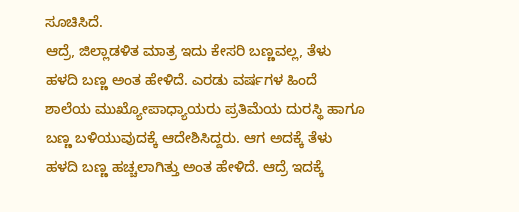ಸೂಚಿಸಿದೆ.
ಆದ್ರೆ, ಜಿಲ್ಲಾಡಳಿತ ಮಾತ್ರ ಇದು ಕೇಸರಿ ಬಣ್ಣವಲ್ಲ, ತೆಳು ಹಳದಿ ಬಣ್ಣ ಅಂತ ಹೇಳಿದೆ. ಎರಡು ವರ್ಷಗಳ ಹಿಂದೆ ಶಾಲೆಯ ಮುಖ್ಯೋಪಾಧ್ಯಾಯರು ಪ್ರತಿಮೆಯ ದುರಸ್ಥಿ ಹಾಗೂ ಬಣ್ಣ ಬಳಿಯುವುದಕ್ಕೆ ಆದೇಶಿಸಿದ್ದರು. ಆಗ ಅದಕ್ಕೆ ತೆಳು ಹಳದಿ ಬಣ್ಣ ಹಚ್ಚಲಾಗಿತ್ತು ಅಂತ ಹೇಳಿದೆ. ಆದ್ರೆ ಇದಕ್ಕೆ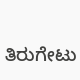ತಿರುಗೇಟು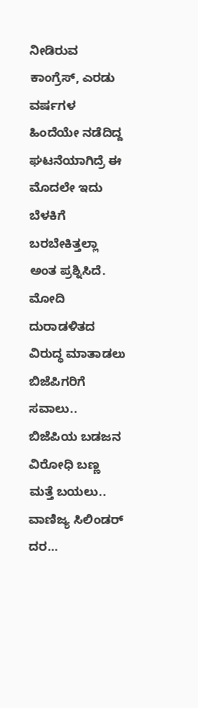ನೀಡಿರುವ ಕಾಂಗ್ರೆಸ್, ಎರಡು ವರ್ಷಗಳ ಹಿಂದೆಯೇ ನಡೆದಿದ್ದ ಘಟನೆಯಾಗಿದ್ರೆ ಈ ಮೊದಲೇ ಇದು ಬೆಳಕಿಗೆ ಬರಬೇಕಿತ್ತಲ್ಲಾ ಅಂತ ಪ್ರಶ್ನಿಸಿದೆ.
ಮೋದಿ ದುರಾಡಳಿತದ ವಿರುದ್ಧ ಮಾತಾಡಲು ಬಿಜೆಪಿಗರಿಗೆ ಸವಾಲು.. ಬಿಜೆಪಿಯ ಬಡಜನ ವಿರೋಧಿ ಬಣ್ಣ ಮತ್ತೆ ಬಯಲು.. ವಾಣಿಜ್ಯ ಸಿಲಿಂಡರ್ ದರ…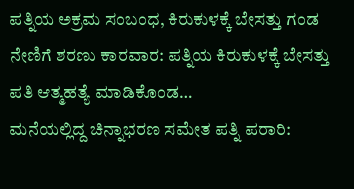ಪತ್ನಿಯ ಅಕ್ರಮ ಸಂಬಂಧ, ಕಿರುಕುಳಕ್ಕೆ ಬೇಸತ್ತು ಗಂಡ ನೇಣಿಗೆ ಶರಣು ಕಾರವಾರ: ಪತ್ನಿಯ ಕಿರುಕುಳಕ್ಕೆ ಬೇಸತ್ತು ಪತಿ ಆತ್ಮಹತ್ಯೆ ಮಾಡಿಕೊಂಡ…
ಮನೆಯಲ್ಲಿದ್ದ ಚಿನ್ನಾಭರಣ ಸಮೇತ ಪತ್ನಿ ಪರಾರಿ: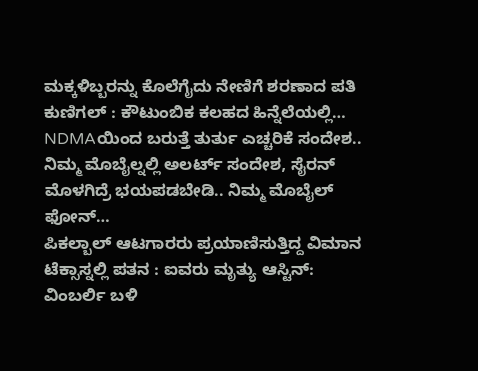ಮಕ್ಕಳಿಬ್ಬರನ್ನು ಕೊಲೆಗೈದು ನೇಣಿಗೆ ಶರಣಾದ ಪತಿ ಕುಣಿಗಲ್ : ಕೌಟುಂಬಿಕ ಕಲಹದ ಹಿನ್ನೆಲೆಯಲ್ಲಿ…
NDMAಯಿಂದ ಬರುತ್ತೆ ತುರ್ತು ಎಚ್ಚರಿಕೆ ಸಂದೇಶ.. ನಿಮ್ಮ ಮೊಬೈಲ್ನಲ್ಲಿ ಅಲರ್ಟ್ ಸಂದೇಶ, ಸೈರನ್ ಮೊಳಗಿದ್ರೆ ಭಯಪಡಬೇಡಿ.. ನಿಮ್ಮ ಮೊಬೈಲ್ ಫೋನ್…
ಪಿಕಲ್ಬಾಲ್ ಆಟಗಾರರು ಪ್ರಯಾಣಿಸುತ್ತಿದ್ದ ವಿಮಾನ ಟೆಕ್ಸಾಸ್ನಲ್ಲಿ ಪತನ : ಐವರು ಮೃತ್ಯು ಆಸ್ಟಿನ್: ವಿಂಬರ್ಲಿ ಬಳಿ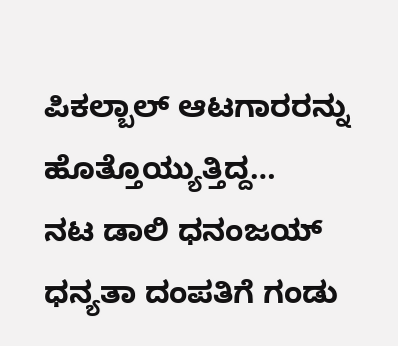ಪಿಕಲ್ಬಾಲ್ ಆಟಗಾರರನ್ನು ಹೊತ್ತೊಯ್ಯುತ್ತಿದ್ದ…
ನಟ ಡಾಲಿ ಧನಂಜಯ್ ಧನ್ಯತಾ ದಂಪತಿಗೆ ಗಂಡು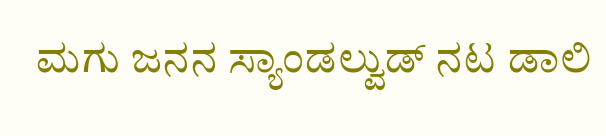ಮಗು ಜನನ ಸ್ಯಾಂಡಲ್ವುಡ್ ನಟ ಡಾಲಿ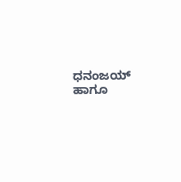ಧನಂಜಯ್ ಹಾಗೂ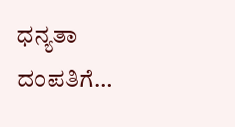ಧನ್ಯತಾ ದಂಪತಿಗೆ…